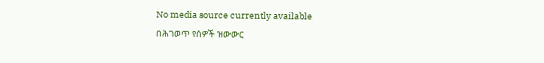No media source currently available
በሕገወጥ የሰዎች ዝውውር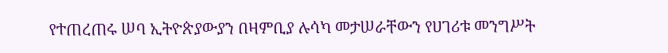የተጠረጠሩ ሠባ ኢትዮጵያውያን በዛምቢያ ሉሳካ መታሠራቸውን የሀገሪቱ መንግሥት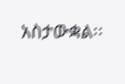አስታውቋል፡፡